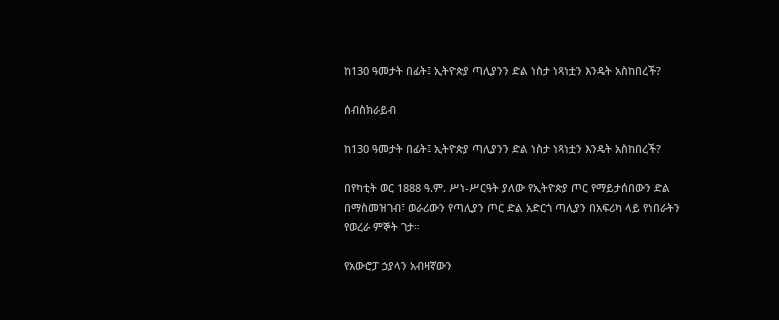ከ130 ዓመታት በፊት፤ ኢትዮጵያ ጣሊያንን ድል ነስታ ነጻነቷን እንዴት አስከበረች?

ሰብስክራይብ

ከ130 ዓመታት በፊት፤ ኢትዮጵያ ጣሊያንን ድል ነስታ ነጻነቷን እንዴት አስከበረች?

በየካቲት ወር 1888 ዓ.ም. ሥነ-ሥርዓት ያለው የኢትዮጵያ ጦር የማይታሰበውን ድል በማስመዝገብ፣ ወራሪውን የጣሊያን ጦር ድል አድርጎ ጣሊያን በአፍሪካ ላይ የነበራትን የወረራ ምኞት ገታ።

የአውሮፓ ኃያላን አብዛኛውን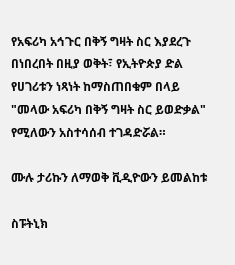የአፍሪካ አኅጉር በቅኝ ግዛት ስር እያደረጉ በነበረበት በዚያ ወቅት፣ የኢትዮጵያ ድል የሀገሪቱን ነጻነት ከማስጠበቁም በላይ "መላው አፍሪካ በቅኝ ግዛት ስር ይወድቃል" የሚለውን አስተሳሰብ ተገዳድሯል።

ሙሉ ታሪኩን ለማወቅ ቪዲዮውን ይመልከቱ

ስፑትኒክ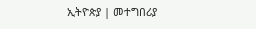ኢትዮጵያ | መተግበሪያ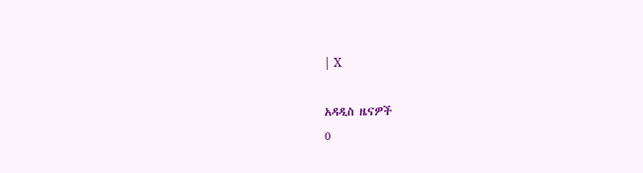| X

አዳዲስ ዜናዎች
0